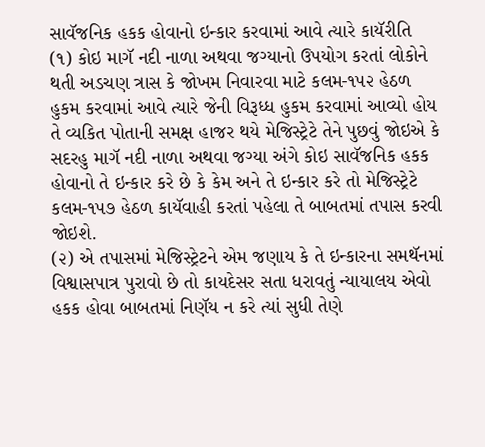સાવૅજનિક હકક હોવાનો ઇન્કાર કરવામાં આવે ત્યારે કાયૅરીતિ
(૧) કોઇ માગૅ નદી નાળા અથવા જગ્યાનો ઉપયોગ કરતાં લોકોને થતી અડચણ ત્રાસ કે જોખમ નિવારવા માટે કલમ-૧૫૨ હેઠળ હુકમ કરવામાં આવે ત્યારે જેની વિરૂધ્ધ હુકમ કરવામાં આવ્યો હોય તે વ્યકિત પોતાની સમક્ષ હાજર થયે મેજિસ્ટ્રેટે તેને પુછવું જોઇએ કે સદરહુ માગૅ નદી નાળા અથવા જગ્યા અંગે કોઇ સાવૅજનિક હકક હોવાનો તે ઇન્કાર કરે છે કે કેમ અને તે ઇન્કાર કરે તો મેજિસ્ટ્રેટે કલમ-૧૫૭ હેઠળ કાયૅવાહી કરતાં પહેલા તે બાબતમાં તપાસ કરવી જોઇશે.
(૨) એ તપાસમાં મેજિસ્ટ્રેટને એમ જણાય કે તે ઇન્કારના સમથૅનમાં વિશ્વાસપાત્ર પુરાવો છે તો કાયદેસર સતા ધરાવતું ન્યાયાલય એવો હકક હોવા બાબતમાં નિણૅય ન કરે ત્યાં સુધી તેણે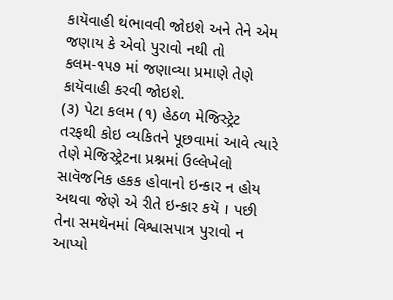કાયૅવાહી થંભાવવી જોઇશે અને તેને એમ જણાય કે એવો પુરાવો નથી તો કલમ-૧૫૭ માં જણાવ્યા પ્રમાણે તેણે કાયૅવાહી કરવી જોઇશે.
(૩) પેટા કલમ (૧) હેઠળ મેજિસ્ટ્રેટ તરફથી કોઇ વ્યકિતને પૂછવામાં આવે ત્યારે તેણે મેજિસ્ટ્રેટના પ્રશ્નમાં ઉલ્લેખેલો સાવૅજનિક હકક હોવાનો ઇન્કાર ન હોય અથવા જેણે એ રીતે ઇન્કાર કયૅ । પછી તેના સમથૅનમાં વિશ્વાસપાત્ર પુરાવો ન આપ્યો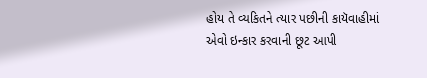હોય તે વ્યકિતને ત્યાર પછીની કાયૅવાહીમાં એવો ઇન્કાર કરવાની છૂટ આપી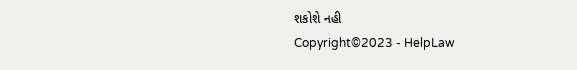શકોશે નહી
Copyright©2023 - HelpLaw